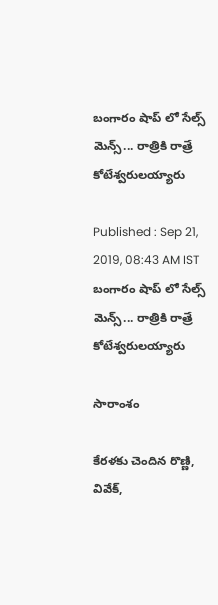బంగారం షాప్ లో సేల్స్ మెన్స్... రాత్రికి రాత్రే కోటేశ్వరులయ్యారు

Published : Sep 21, 2019, 08:43 AM IST
బంగారం షాప్ లో సేల్స్ మెన్స్... రాత్రికి రాత్రే కోటేశ్వరులయ్యారు

సారాంశం

కేరళకు చెందిన రొణ్ణి, వివేక్,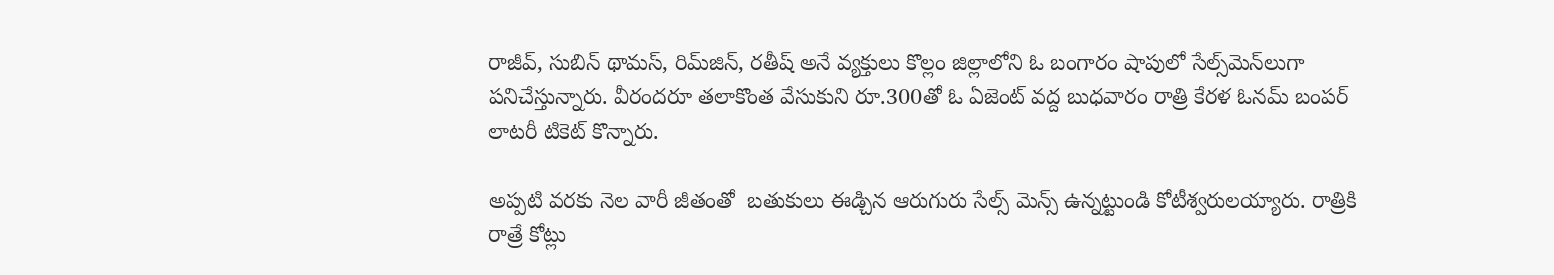రాజీవ్, సుబిన్ థామస్, రిమ్‌జిన్, రతీష్ అనే వ్యక్తులు కొల్లం జిల్లాలోని ఓ బంగారం షాపులో సేల్స్‌మె‌న్‌లుగా పనిచేస్తున్నారు. వీరందరూ తలాకొంత వేసుకుని రూ.300తో ఓ ఏజెంట్ వద్ద బుధవారం రాత్రి కేరళ ఓనమ్ బంపర్ లాటరీ టికెట్ కొన్నారు.

అప్పటి వరకు నెల వారీ జీతంతో  బతుకులు ఈడ్చిన ఆరుగురు సేల్స్ మెన్స్ ఉన్నట్టుండి కోటీశ్వరులయ్యారు. రాత్రికి రాత్రే కోట్లు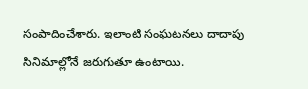సంపాదించేశారు. ఇలాంటి సంఘటనలు దాదాపు సినిమాల్లోనే జరుగుతూ ఉంటాయి.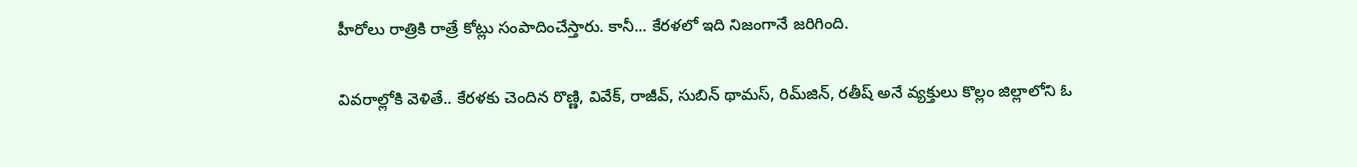హీరోలు రాత్రికి రాత్రే కోట్లు సంపాదించేస్తారు. కానీ... కేరళలో ఇది నిజంగానే జరిగింది.

వివరాల్లోకి వెళితే.. కేరళకు చెందిన రొణ్ణి, వివేక్, రాజీవ్, సుబిన్ థామస్, రిమ్‌జిన్, రతీష్ అనే వ్యక్తులు కొల్లం జిల్లాలోని ఓ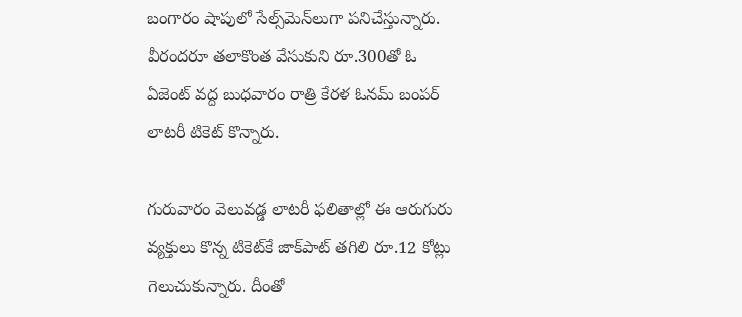బంగారం షాపులో సేల్స్‌మె‌న్‌లుగా పనిచేస్తున్నారు. వీరందరూ తలాకొంత వేసుకుని రూ.300తో ఓ ఏజెంట్ వద్ద బుధవారం రాత్రి కేరళ ఓనమ్ బంపర్ లాటరీ టికెట్ కొన్నారు.

గురువారం వెలువడ్డ లాటరీ ఫలితాల్లో ఈ ఆరుగురు వ్యక్తులు కొన్న టికెట్‌కే జాక్‌పాట్ తగిలి రూ.12 కోట్లు గెలుచుకున్నారు. దీంతో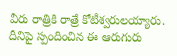వీరు రాత్రికి రాత్రే కోటీశ్వరులయ్యారు. దీనిపై స్పందించిన ఈ ఆరుగురు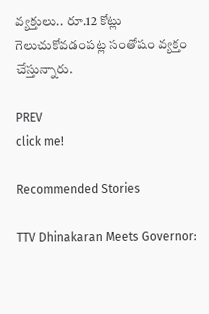వ్యక్తులు.. రూ.12 కోట్లు గెలుచుకోవడంపట్ల సంతోషం వ్యక్తం చేస్తున్నారు.

PREV
click me!

Recommended Stories

TTV Dhinakaran Meets Governor: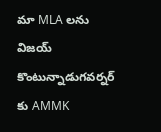మా MLA లను విజయ్ కొంటున్నాడుగవర్నర్ కు AMMK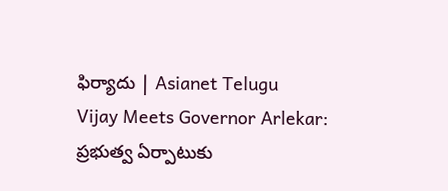ఫిర్యాదు | Asianet Telugu
Vijay Meets Governor Arlekar: ప్రభుత్వ ఏర్పాటుకు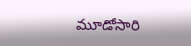మూడోసారి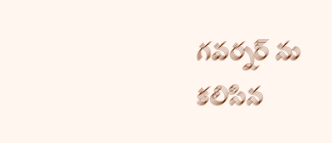గవర్నర్ ను కలిసిన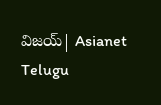విజయ్| Asianet Telugu